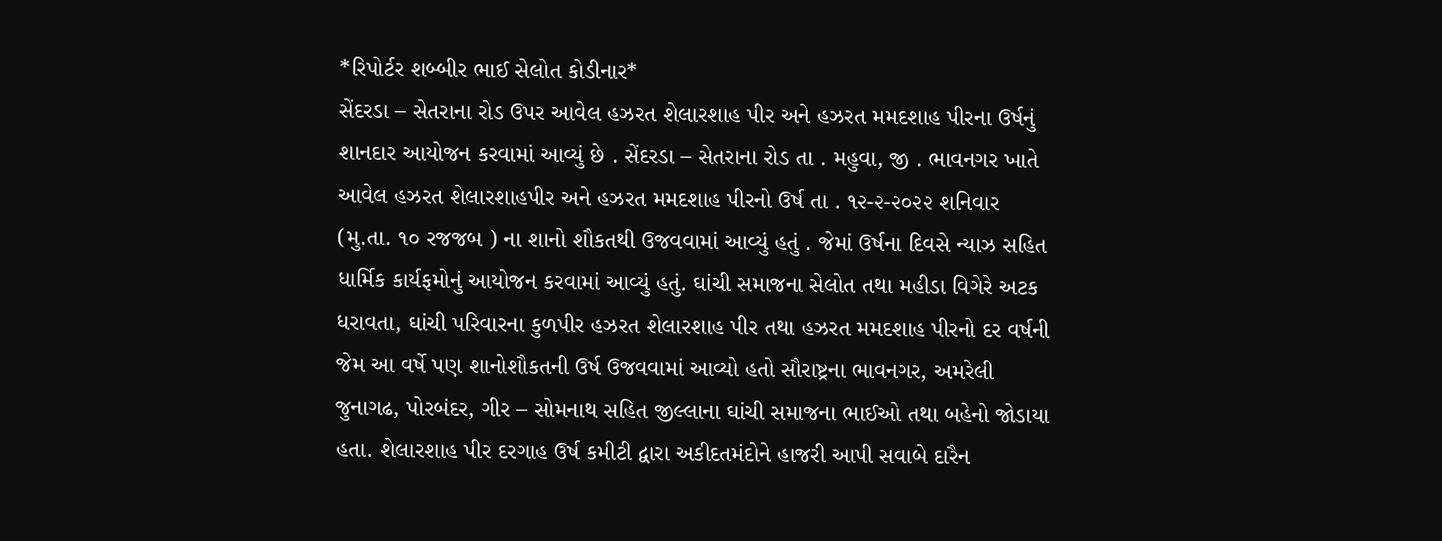*રિપોર્ટર શબ્બીર ભાઈ સેલોત કોડીનાર*
સેંદરડા – સેતરાના રોડ ઉપર આવેલ હઝરત શેલારશાહ પીર અને હઝરત મમદશાહ પીરના ઉર્ષનું શાનદાર આયોજન કરવામાં આવ્યું છે . સેંદરડા – સેતરાના રોડ તા . મહુવા, જી . ભાવનગર ખાતે આવેલ હઝરત શેલારશાહપીર અને હઝરત મમદશાહ પીરનો ઉર્ષ તા . ૧૨-૨-૨૦૨૨ શનિવાર (મુ.તા. ૧૦ રજજબ ) ના શાનો શૌકતથી ઉજવવામાં આવ્યું હતું . જેમાં ઉર્ષના દિવસે ન્યાઝ સહિત ધાર્મિક કાર્યફમોનું આયોજન કરવામાં આવ્યું હતું. ઘાંચી સમાજના સેલોત તથા મહીડા વિગેરે અટક ધરાવતા, ઘાંચી પરિવારના કુળપીર હઝરત શેલારશાહ પીર તથા હઝરત મમદશાહ પીરનો દર વર્ષની જેમ આ વર્ષે પણ શાનોશૌકતની ઉર્ષ ઉજવવામાં આવ્યો હતો સૌરાષ્ટ્રના ભાવનગર, અમરેલી જુનાગઢ, પોરબંદર, ગીર – સોમનાથ સહિત જીલ્લાના ઘાંચી સમાજના ભાઈઓ તથા બહેનો જોડાયા હતા. શેલારશાહ પીર દરગાહ ઉર્ષ કમીટી દ્વારા અકીદતમંદોને હાજરી આપી સવાબે દારૈન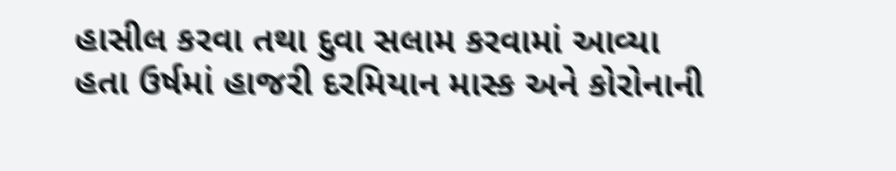હાસીલ કરવા તથા દુવા સલામ કરવામાં આવ્યા હતા ઉર્ષમાં હાજરી દરમિયાન માસ્ક અને કોરોનાની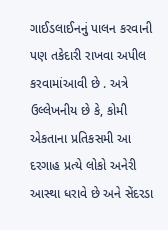ગાઈડલાઈનનું પાલન કરવાની પણ તકેદારી રાખવા અપીલ કરવામાંઆવી છે . અત્રે ઉલ્લેખનીય છે કે, કોમી એકતાના પ્રતિકસમી આ દરગાહ પ્રત્યે લોકો અનેરી આસ્થા ધરાવે છે અને સેંદરડા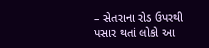– સેતરાના રોડ ઉપરથી પસાર થતાં લોકો આ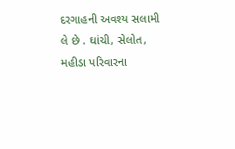દરગાહની અવશ્ય સલામી લે છે . ઘાંચી, સેલોત, મહીડા પરિવારના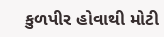કુળપીર હોવાથી મોટી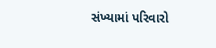સંખ્યામાં પરિવારો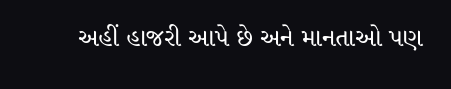અહીં હાજરી આપે છે અને માનતાઓ પણ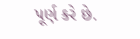પૂર્ણ કરે છે.